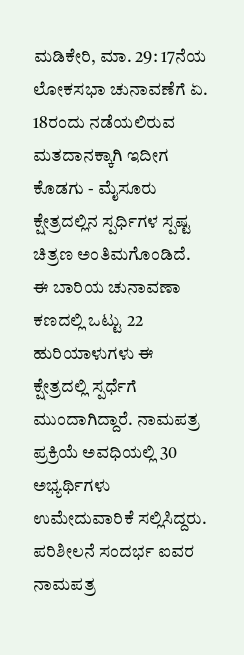ಮಡಿಕೇರಿ, ಮಾ. 29: 17ನೆಯ ಲೋಕಸಭಾ ಚುನಾವಣೆಗೆ ಏ. 18ರಂದು ನಡೆಯಲಿರುವ ಮತದಾನಕ್ಕಾಗಿ ಇದೀಗ ಕೊಡಗು - ಮೈಸೂರು ಕ್ಷೇತ್ರದಲ್ಲಿನ ಸ್ಪರ್ಧಿಗಳ ಸ್ಪಷ್ಟ ಚಿತ್ರಣ ಅಂತಿಮಗೊಂಡಿದೆ. ಈ ಬಾರಿಯ ಚುನಾವಣಾ ಕಣದಲ್ಲಿ ಒಟ್ಟು 22 ಹುರಿಯಾಳುಗಳು ಈ ಕ್ಷೇತ್ರದಲ್ಲಿ ಸ್ಪರ್ಧೆಗೆ ಮುಂದಾಗಿದ್ದಾರೆ. ನಾಮಪತ್ರ ಪ್ರಕ್ರಿಯೆ ಅವಧಿಯಲ್ಲಿ 30 ಅಭ್ಯರ್ಥಿಗಳು ಉಮೇದುವಾರಿಕೆ ಸಲ್ಲಿಸಿದ್ದರು. ಪರಿಶೀಲನೆ ಸಂದರ್ಭ ಐವರ ನಾಮಪತ್ರ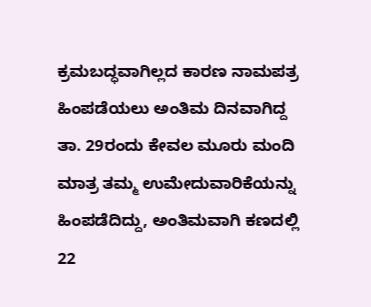ಕ್ರಮಬದ್ಧವಾಗಿಲ್ಲದ ಕಾರಣ ನಾಮಪತ್ರ ಹಿಂಪಡೆಯಲು ಅಂತಿಮ ದಿನವಾಗಿದ್ದ ತಾ. 29ರಂದು ಕೇವಲ ಮೂರು ಮಂದಿ ಮಾತ್ರ ತಮ್ಮ ಉಮೇದುವಾರಿಕೆಯನ್ನು ಹಿಂಪಡೆದಿದ್ದು, ಅಂತಿಮವಾಗಿ ಕಣದಲ್ಲಿ 22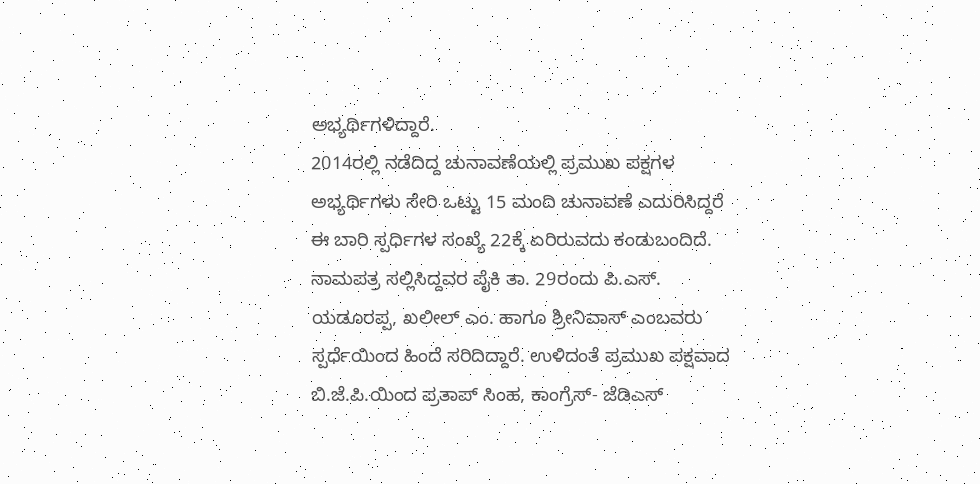ಅಭ್ಯರ್ಥಿಗಳಿದ್ದಾರೆ.
2014ರಲ್ಲಿ ನಡೆದಿದ್ದ ಚುನಾವಣೆಯಲ್ಲಿ ಪ್ರಮುಖ ಪಕ್ಷಗಳ ಅಭ್ಯರ್ಥಿಗಳು ಸೇರಿ ಒಟ್ಟು 15 ಮಂದಿ ಚುನಾವಣೆ ಎದುರಿಸಿದ್ದರೆ ಈ ಬಾರಿ ಸ್ಪರ್ಧಿಗಳ ಸಂಖ್ಯೆ 22ಕ್ಕೆ ಏರಿರುವದು ಕಂಡುಬಂದಿದೆ. ನಾಮಪತ್ರ ಸಲ್ಲಿಸಿದ್ದವರ ಪೈಕಿ ತಾ. 29ರಂದು ಪಿ.ಎಸ್. ಯಡೂರಪ್ಪ, ಖಲೀಲ್ ಎಂ. ಹಾಗೂ ಶ್ರೀನಿವಾಸ್ ಎಂಬವರು ಸ್ಪರ್ಧೆಯಿಂದ ಹಿಂದೆ ಸರಿದಿದ್ದಾರೆ. ಉಳಿದಂತೆ ಪ್ರಮುಖ ಪಕ್ಷವಾದ ಬಿ.ಜೆ.ಪಿ.ಯಿಂದ ಪ್ರತಾಪ್ ಸಿಂಹ, ಕಾಂಗ್ರೆಸ್- ಜೆಡಿಎಸ್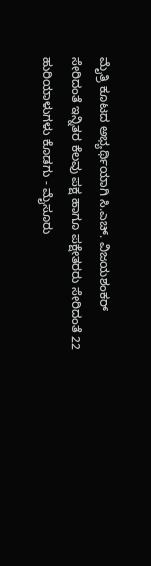ಮೈತ್ರಿ ಕೂಟದ ಅಭ್ಯರ್ಥಿಯಾಗಿ ಸಿ.ಎಚ್. ವಿಜಯಶಂಕರ್ ಸೇರಿದಂತೆ ಇನ್ನಿತರ ಕೆಲವು ಪಕ್ಷ ಹಾಗೂ ಪಕ್ಷೇತರರು ಸೇರಿದಂತೆ 22 ಹುರಿಯಾಳುಗಳು ಕೊಡಗು - ಮೈಸೂರು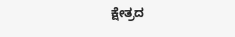ಕ್ಷೇತ್ರದ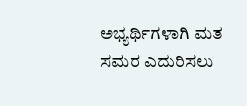ಅಭ್ಯರ್ಥಿಗಳಾಗಿ ಮತ ಸಮರ ಎದುರಿಸಲು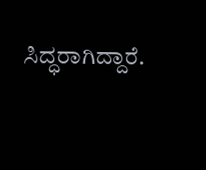ಸಿದ್ಧರಾಗಿದ್ದಾರೆ.